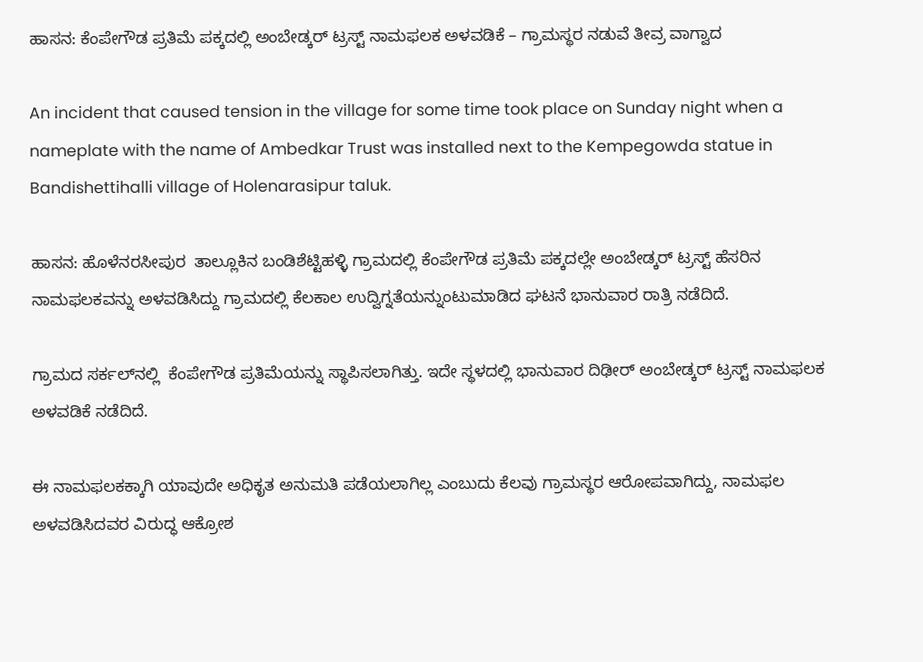ಹಾಸನ: ಕೆಂಪೇಗೌಡ ಪ್ರತಿಮೆ ಪಕ್ಕದಲ್ಲಿ ಅಂಬೇಡ್ಕರ್ ಟ್ರಸ್ಟ್ ನಾಮಫಲಕ ಅಳವಡಿಕೆ – ಗ್ರಾಮಸ್ಥರ ನಡುವೆ ತೀವ್ರ ವಾಗ್ವಾದ

An incident that caused tension in the village for some time took place on Sunday night when a nameplate with the name of Ambedkar Trust was installed next to the Kempegowda statue in Bandishettihalli village of Holenarasipur taluk.

ಹಾಸನ: ಹೊಳೆನರಸೀಪುರ  ತಾಲ್ಲೂಕಿನ ಬಂಡಿಶೆಟ್ಟಿಹಳ್ಳಿ ಗ್ರಾಮದಲ್ಲಿ ಕೆಂಪೇಗೌಡ ಪ್ರತಿಮೆ ಪಕ್ಕದಲ್ಲೇ ಅಂಬೇಡ್ಕರ್ ಟ್ರಸ್ಟ್ ಹೆಸರಿನ ನಾಮಫಲಕವನ್ನು ಅಳವಡಿಸಿದ್ದು ಗ್ರಾಮದಲ್ಲಿ ಕೆಲಕಾಲ ಉದ್ವಿಗ್ನತೆಯನ್ನುಂಟುಮಾಡಿದ ಘಟನೆ ಭಾನುವಾರ ರಾತ್ರಿ ನಡೆದಿದೆ.

ಗ್ರಾಮದ ಸರ್ಕಲ್‌ನಲ್ಲಿ  ಕೆಂಪೇಗೌಡ ಪ್ರತಿಮೆಯನ್ನು ಸ್ಥಾಪಿಸಲಾಗಿತ್ತು. ಇದೇ ಸ್ಥಳದಲ್ಲಿ ಭಾನುವಾರ ದಿಢೀರ್ ಅಂಬೇಡ್ಕರ್ ಟ್ರಸ್ಟ್ ನಾಮಫಲಕ ಅಳವಡಿಕೆ ನಡೆದಿದೆ.

ಈ ನಾಮಫಲಕಕ್ಕಾಗಿ ಯಾವುದೇ ಅಧಿಕೃತ ಅನುಮತಿ ಪಡೆಯಲಾಗಿಲ್ಲ ಎಂಬುದು ಕೆಲವು ಗ್ರಾಮಸ್ಥರ ಆರೋಪವಾಗಿದ್ದು, ನಾಮಫಲ ಅಳವಡಿಸಿದವರ ವಿರುದ್ಧ ಆಕ್ರೋಶ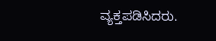ವ್ಯಕ್ತಪಡಿಸಿದರು.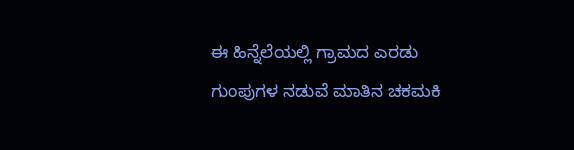ಈ ಹಿನ್ನೆಲೆಯಲ್ಲಿ ಗ್ರಾಮದ ಎರಡು ಗುಂಪುಗಳ ನಡುವೆ ಮಾತಿನ ಚಕಮಕಿ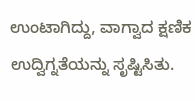ಉಂಟಾಗಿದ್ದು, ವಾಗ್ವಾದ ಕ್ಷಣಿಕ ಉದ್ವಿಗ್ನತೆಯನ್ನು ಸೃಷ್ಟಿಸಿತು.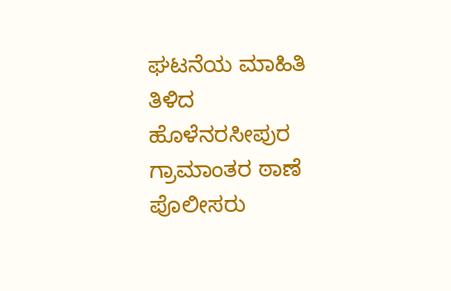ಘಟನೆಯ ಮಾಹಿತಿ ತಿಳಿದ ಹೊಳೆನರಸೀಪುರ ಗ್ರಾಮಾಂತರ ಠಾಣೆ ಪೊಲೀಸರು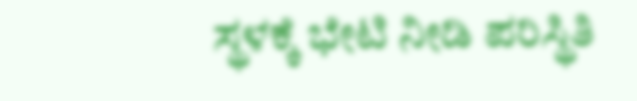ಸ್ಥಳಕ್ಕೆ ಭೇಟಿ ನೀಡಿ ಪರಿಸ್ಥಿತಿ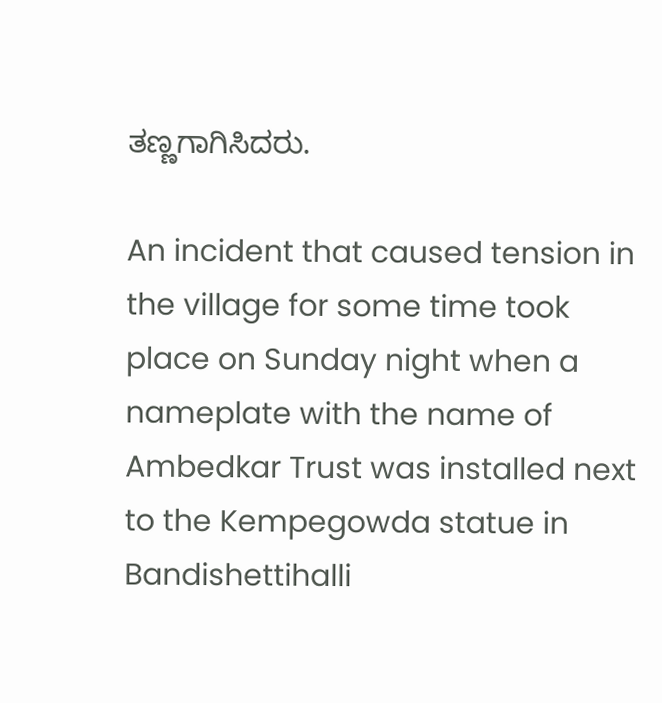ತಣ್ಣಗಾಗಿಸಿದರು.

An incident that caused tension in the village for some time took place on Sunday night when a nameplate with the name of Ambedkar Trust was installed next to the Kempegowda statue in Bandishettihalli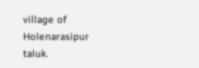village of Holenarasipur taluk.